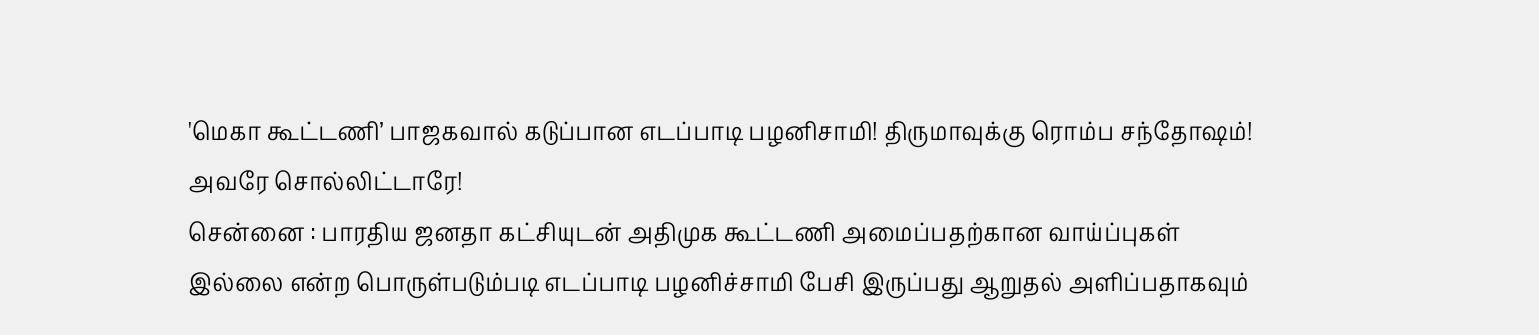'மெகா கூட்டணி’ பாஜகவால் கடுப்பான எடப்பாடி பழனிசாமி! திருமாவுக்கு ரொம்ப சந்தோஷம்! அவரே சொல்லிட்டாரே!
சென்னை : பாரதிய ஜனதா கட்சியுடன் அதிமுக கூட்டணி அமைப்பதற்கான வாய்ப்புகள் இல்லை என்ற பொருள்படும்படி எடப்பாடி பழனிச்சாமி பேசி இருப்பது ஆறுதல் அளிப்பதாகவும்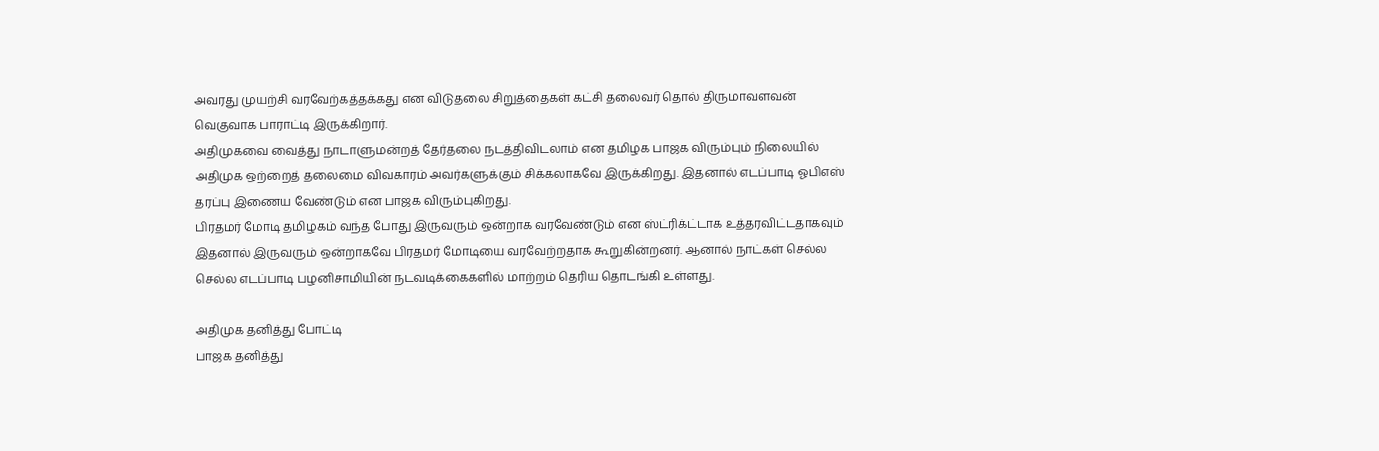அவரது முயற்சி வரவேற்கத்தக்கது என விடுதலை சிறுத்தைகள் கட்சி தலைவர் தொல் திருமாவளவன் வெகுவாக பாராட்டி இருக்கிறார்.
அதிமுகவை வைத்து நாடாளுமன்றத் தேர்தலை நடத்திவிடலாம் என தமிழக பாஜக விரும்பும் நிலையில் அதிமுக ஒற்றைத் தலைமை விவகாரம் அவர்களுக்கும் சிக்கலாகவே இருக்கிறது. இதனால் எடப்பாடி ஓபிஎஸ் தரப்பு இணைய வேண்டும் என பாஜக விரும்புகிறது.
பிரதமர் மோடி தமிழகம் வந்த போது இருவரும் ஒன்றாக வரவேண்டும் என ஸ்ட்ரிக்ட்டாக உத்தரவிட்டதாகவும் இதனால் இருவரும் ஒன்றாகவே பிரதமர் மோடியை வரவேற்றதாக கூறுகின்றனர். ஆனால் நாட்கள் செல்ல செல்ல எடப்பாடி பழனிசாமியின் நடவடிக்கைகளில் மாற்றம் தெரிய தொடங்கி உள்ளது.

அதிமுக தனித்து போட்டி
பாஜக தனித்து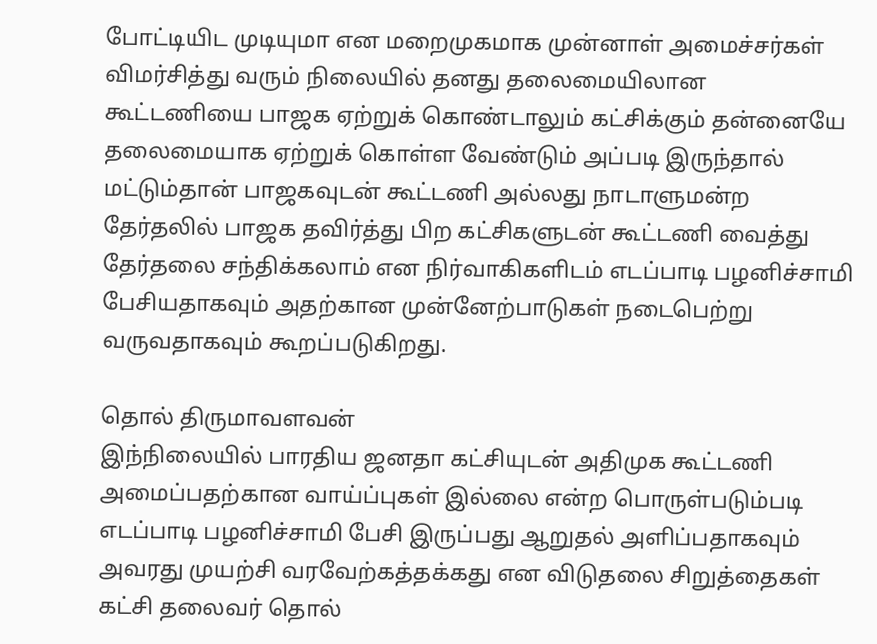போட்டியிட முடியுமா என மறைமுகமாக முன்னாள் அமைச்சர்கள் விமர்சித்து வரும் நிலையில் தனது தலைமையிலான கூட்டணியை பாஜக ஏற்றுக் கொண்டாலும் கட்சிக்கும் தன்னையே தலைமையாக ஏற்றுக் கொள்ள வேண்டும் அப்படி இருந்தால் மட்டும்தான் பாஜகவுடன் கூட்டணி அல்லது நாடாளுமன்ற தேர்தலில் பாஜக தவிர்த்து பிற கட்சிகளுடன் கூட்டணி வைத்து தேர்தலை சந்திக்கலாம் என நிர்வாகிகளிடம் எடப்பாடி பழனிச்சாமி பேசியதாகவும் அதற்கான முன்னேற்பாடுகள் நடைபெற்று வருவதாகவும் கூறப்படுகிறது.

தொல் திருமாவளவன்
இந்நிலையில் பாரதிய ஜனதா கட்சியுடன் அதிமுக கூட்டணி அமைப்பதற்கான வாய்ப்புகள் இல்லை என்ற பொருள்படும்படி எடப்பாடி பழனிச்சாமி பேசி இருப்பது ஆறுதல் அளிப்பதாகவும் அவரது முயற்சி வரவேற்கத்தக்கது என விடுதலை சிறுத்தைகள் கட்சி தலைவர் தொல்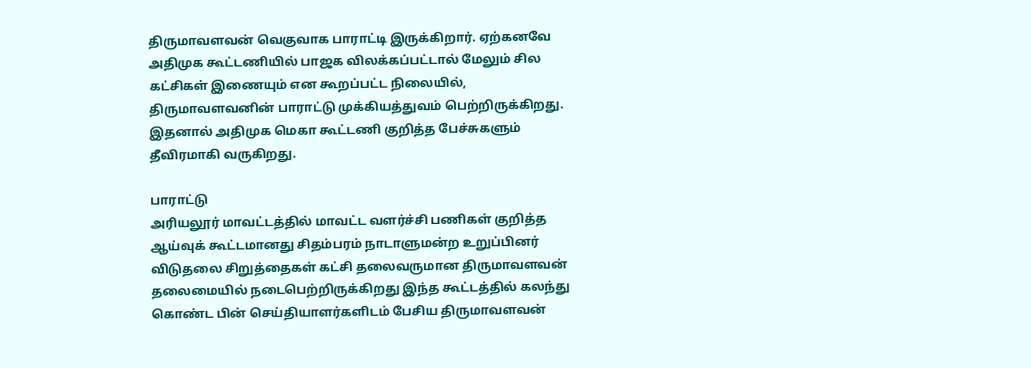திருமாவளவன் வெகுவாக பாராட்டி இருக்கிறார். ஏற்கனவே அதிமுக கூட்டணியில் பாஜக விலக்கப்பட்டால் மேலும் சில கட்சிகள் இணையும் என கூறப்பட்ட நிலையில், திருமாவளவனின் பாராட்டு முக்கியத்துவம் பெற்றிருக்கிறது. இதனால் அதிமுக மெகா கூட்டணி குறித்த பேச்சுகளும் தீவிரமாகி வருகிறது.

பாராட்டு
அரியலூர் மாவட்டத்தில் மாவட்ட வளர்ச்சி பணிகள் குறித்த ஆய்வுக் கூட்டமானது சிதம்பரம் நாடாளுமன்ற உறுப்பினர் விடுதலை சிறுத்தைகள் கட்சி தலைவருமான திருமாவளவன் தலைமையில் நடைபெற்றிருக்கிறது இந்த கூட்டத்தில் கலந்து கொண்ட பின் செய்தியாளர்களிடம் பேசிய திருமாவளவன்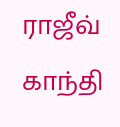ராஜீவ் காந்தி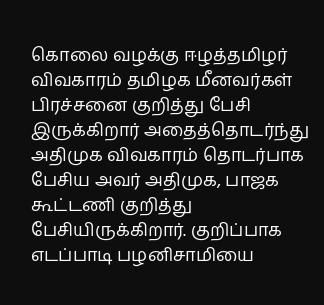கொலை வழக்கு ஈழத்தமிழர் விவகாரம் தமிழக மீனவர்கள் பிரச்சனை குறித்து பேசி இருக்கிறார் அதைத்தொடர்ந்து அதிமுக விவகாரம் தொடர்பாக பேசிய அவர் அதிமுக, பாஜக கூட்டணி குறித்து பேசியிருக்கிறார். குறிப்பாக எடப்பாடி பழனிசாமியை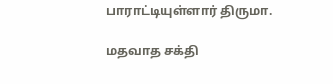பாராட்டியுள்ளார் திருமா.

மதவாத சக்தி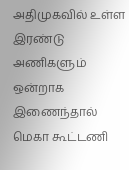அதிமுகவில் உள்ள இரண்டு அணிகளும் ஒன்றாக இணைந்தால் மெகா கூட்டணி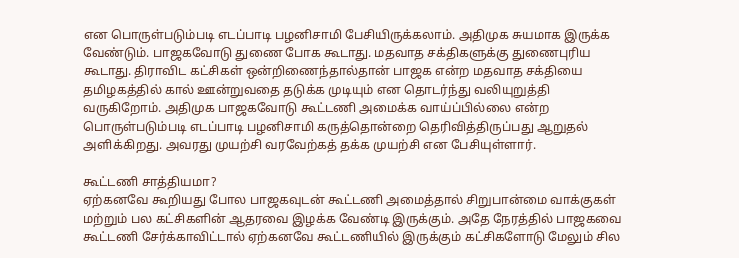என பொருள்படும்படி எடப்பாடி பழனிசாமி பேசியிருக்கலாம். அதிமுக சுயமாக இருக்க வேண்டும். பாஜகவோடு துணை போக கூடாது. மதவாத சக்திகளுக்கு துணைபுரிய கூடாது. திராவிட கட்சிகள் ஒன்றிணைந்தால்தான் பாஜக என்ற மதவாத சக்தியை தமிழகத்தில் கால் ஊன்றுவதை தடுக்க முடியும் என தொடர்ந்து வலியுறுத்தி வருகிறோம். அதிமுக பாஜகவோடு கூட்டணி அமைக்க வாய்ப்பில்லை என்ற பொருள்படும்படி எடப்பாடி பழனிசாமி கருத்தொன்றை தெரிவித்திருப்பது ஆறுதல் அளிக்கிறது. அவரது முயற்சி வரவேற்கத் தக்க முயற்சி என பேசியுள்ளார்.

கூட்டணி சாத்தியமா?
ஏற்கனவே கூறியது போல பாஜகவுடன் கூட்டணி அமைத்தால் சிறுபான்மை வாக்குகள் மற்றும் பல கட்சிகளின் ஆதரவை இழக்க வேண்டி இருக்கும். அதே நேரத்தில் பாஜகவை கூட்டணி சேர்க்காவிட்டால் ஏற்கனவே கூட்டணியில் இருக்கும் கட்சிகளோடு மேலும் சில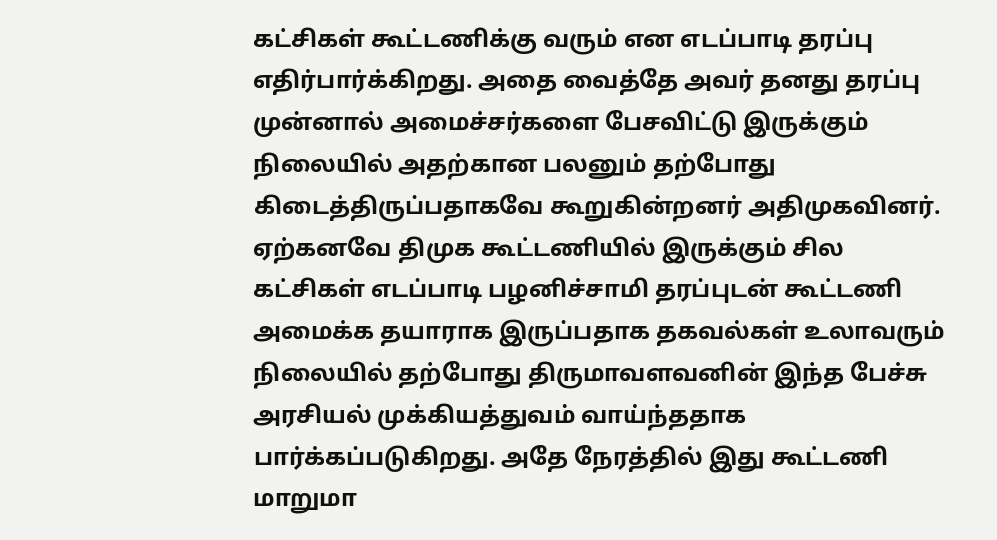கட்சிகள் கூட்டணிக்கு வரும் என எடப்பாடி தரப்பு எதிர்பார்க்கிறது. அதை வைத்தே அவர் தனது தரப்பு முன்னால் அமைச்சர்களை பேசவிட்டு இருக்கும் நிலையில் அதற்கான பலனும் தற்போது கிடைத்திருப்பதாகவே கூறுகின்றனர் அதிமுகவினர். ஏற்கனவே திமுக கூட்டணியில் இருக்கும் சில கட்சிகள் எடப்பாடி பழனிச்சாமி தரப்புடன் கூட்டணி அமைக்க தயாராக இருப்பதாக தகவல்கள் உலாவரும் நிலையில் தற்போது திருமாவளவனின் இந்த பேச்சு அரசியல் முக்கியத்துவம் வாய்ந்ததாக பார்க்கப்படுகிறது. அதே நேரத்தில் இது கூட்டணி மாறுமா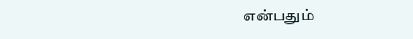என்பதும்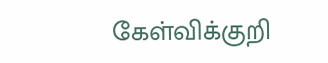கேள்விக்குறி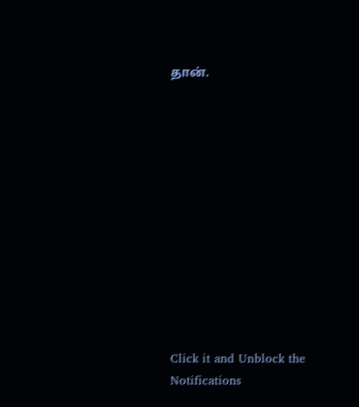தான்.












Click it and Unblock the Notifications